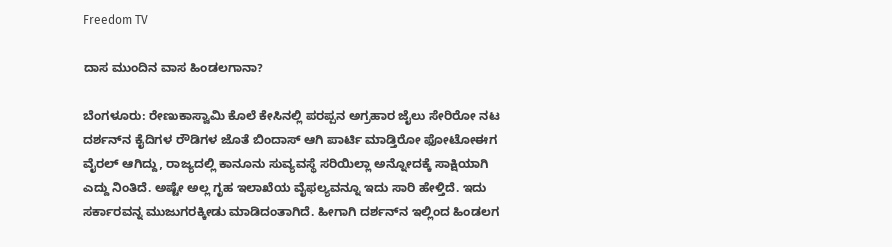Freedom TV

ದಾಸ ಮುಂದಿನ ವಾಸ ಹಿಂಡಲಗಾನಾ?

ಬೆಂಗಳೂರು: ರೇಣುಕಾಸ್ವಾಮಿ ಕೊಲೆ ಕೇಸಿನಲ್ಲಿ ಪರಪ್ಪನ ಅಗ್ರಹಾರ ಜೈಲು ಸೇರಿರೋ ನಟ ದರ್ಶನ್‌ನ ಕೈದಿಗಳ ರೌಡಿಗಳ ಜೊತೆ ಬಿಂದಾಸ್ ಆಗಿ ಪಾರ್ಟಿ ಮಾಡ್ತಿರೋ ಫೋಟೋಈಗ ವೈರಲ್ ಆಗಿದ್ದು, ರಾಜ್ಯದಲ್ಲಿ ಕಾನೂನು ಸುವ್ಯವಸ್ಥೆ ಸರಿಯಿಲ್ಲಾ ಅನ್ನೋದಕ್ಕೆ ಸಾಕ್ಷಿಯಾಗಿ ಎದ್ದು ನಿಂತಿದೆ. ಅಷ್ಟೇ ಅಲ್ಲ ಗೃಹ ಇಲಾಖೆಯ ವೈಫಲ್ಯವನ್ನೂ ಇದು ಸಾರಿ ಹೇಳ್ತಿದೆ. ಇದು ಸರ್ಕಾರವನ್ನ ಮುಜುಗರಕ್ಕೀಡು ಮಾಡಿದಂತಾಗಿದೆ. ಹೀಗಾಗಿ ದರ್ಶನ್‌ನ ಇಲ್ಲಿಂದ ಹಿಂಡಲಗ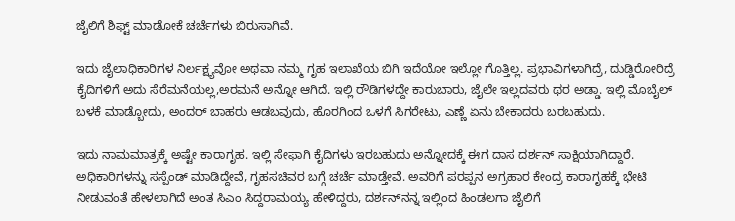ಜೈಲಿಗೆ ಶಿಫ್ಟ್ ಮಾಡೋಕೆ ಚರ್ಚೆಗಳು ಬಿರುಸಾಗಿವೆ.

ಇದು ಜೈಲಾಧಿಕಾರಿಗಳ ನಿರ್ಲಕ್ಷ್ಯವೋ ಅಥವಾ ನಮ್ಮ ಗೃಹ ಇಲಾಖೆಯ ಬಿಗಿ ಇದೆಯೋ ಇಲ್ಲೋ ಗೊತ್ತಿಲ್ಲ. ಪ್ರಭಾವಿಗಳಾಗಿದ್ರೆ, ದುಡ್ಡಿರೋರಿದ್ರೆ ಕೈದಿಗಳಿಗೆ ಅದು ಸೆರೆಮನೆಯಲ್ಲ,ಅರಮನೆ ಅನ್ನೋ ಆಗಿದೆ. ಇಲ್ಲಿ ರೌಡಿಗಳದ್ದೇ ಕಾರುಬಾರು, ಜೈಲೇ ಇಲ್ಲದವರು ಥರ ಅಡ್ಡಾ. ಇಲ್ಲಿ ಮೊಬೈಲ್ ಬಳಕೆ ಮಾಡ್ಬೋದು, ಅಂದರ್ ಬಾಹರು ಆಡಬವುದು, ಹೊರಗಿಂದ ಒಳಗೆ ಸಿಗರೇಟು, ಎಣ್ಣೆ ಏನು ಬೇಕಾದರು ಬರಬಹುದು.

ಇದು ನಾಮಮಾತ್ರಕ್ಕೆ ಅಷ್ಟೇ ಕಾರಾಗೃಹ. ಇಲ್ಲಿ ಸೇಫಾಗಿ ಕೈದಿಗಳು ಇರಬಹುದು ಅನ್ನೋದಕ್ಕೆ ಈಗ ದಾಸ ದರ್ಶನ್‌ ಸಾಕ್ಷಿಯಾಗಿದ್ದಾರೆ. ಅಧಿಕಾರಿಗಳನ್ನು ಸಸ್ಪೆಂಡ್ ಮಾಡಿದ್ದೇವೆ, ಗೃಹಸಚಿವರ ಬಗ್ಗೆ ಚರ್ಚೆ ಮಾಡ್ತೇವೆ. ಅವರಿಗೆ ಪರಪ್ಪನ ಅಗ್ರಹಾರ ಕೇಂದ್ರ ಕಾರಾಗೃಹಕ್ಕೆ ಭೇಟಿ ನೀಡುವಂತೆ ಹೇಳಲಾಗಿದೆ ಅಂತ ಸಿಎಂ ಸಿದ್ದರಾಮಯ್ಯ ಹೇಳಿದ್ದರು, ದರ್ಶನ್‌ನನ್ನ ಇಲ್ಲಿಂದ ಹಿಂಡಲಗಾ ಜೈಲಿಗೆ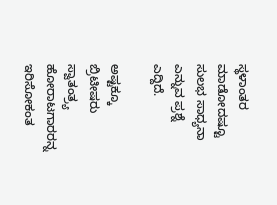ಸ್ಥಳಾಂತರ ಮಾಡೋದಷ್ಟೂ ಸುಲಭ ಸಾಧ್ಯನಾ ಎನ್ನುವ ಪ್ರಶ್ನೆ ಎದ್ದಿದೆ.

ಅಷ್ಟಕ್ಕೂ ಬ್ರಿಟೀಷರು ಸ್ವಾತಂತ್ರ್ಯ ಹೋರಾಟಗಾರರನ್ನ ಇರಿಸೋಕಂತ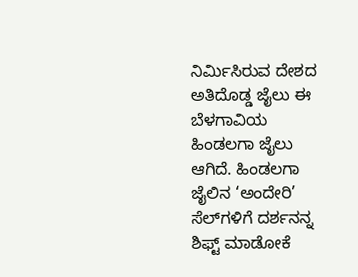ನಿರ್ಮಿಸಿರುವ ದೇಶದ ಅತಿದೊಡ್ಡ ಜೈಲು ಈ ಬೆಳಗಾವಿಯ ಹಿಂಡಲಗಾ ಜೈಲು ಆಗಿದೆ. ಹಿಂಡಲಗಾ ಜೈಲಿನ ‘ಅಂದೇರಿ’  ಸೆಲ್‌ಗಳಿಗೆ ದರ್ಶನನ್ನ ಶಿಫ್ಟ್ ಮಾಡೋಕೆ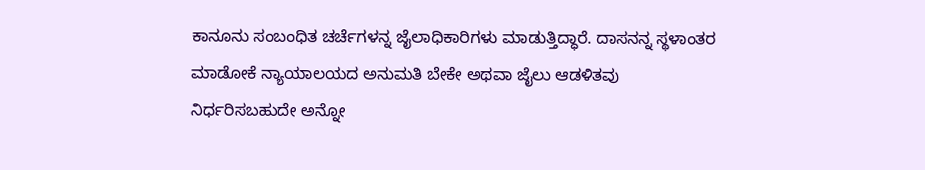ಕಾನೂನು ಸಂಬಂಧಿತ ಚರ್ಚೆಗಳನ್ನ ಜೈಲಾಧಿಕಾರಿಗಳು ಮಾಡುತ್ತಿದ್ಧಾರೆ. ದಾಸನನ್ನ ಸ್ಥಳಾಂತರ ಮಾಡೋಕೆ ನ್ಯಾಯಾಲಯದ ಅನುಮತಿ ಬೇಕೇ ಅಥವಾ ಜೈಲು ಆಡಳಿತವು ನಿರ್ಧರಿಸಬಹುದೇ ಅನ್ನೋ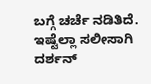ಬಗ್ಗೆ ಚರ್ಚೆ ನಡಿತಿದೆ. ಇಷ್ಟೆಲ್ಲಾ ಸಲೀಸಾಗಿ ದರ್ಶನ್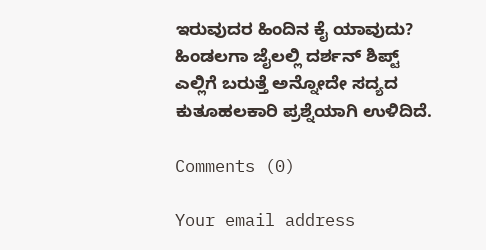ಇರುವುದರ ಹಿಂದಿನ ಕೈ ಯಾವುದು? ಹಿಂಡಲಗಾ ಜೈಲಲ್ಲಿ ದರ್ಶನ್ ಶಿಪ್ಟ್ ಎಲ್ಲಿಗೆ ಬರುತ್ತೆ ಅನ್ನೋದೇ ಸದ್ಯದ ಕುತೂಹಲಕಾರಿ ಪ್ರಶ್ನೆಯಾಗಿ ಉಳಿದಿದೆ.

Comments (0)

Your email address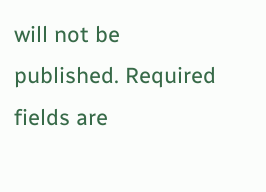will not be published. Required fields are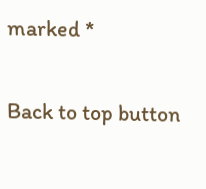marked *

Back to top button